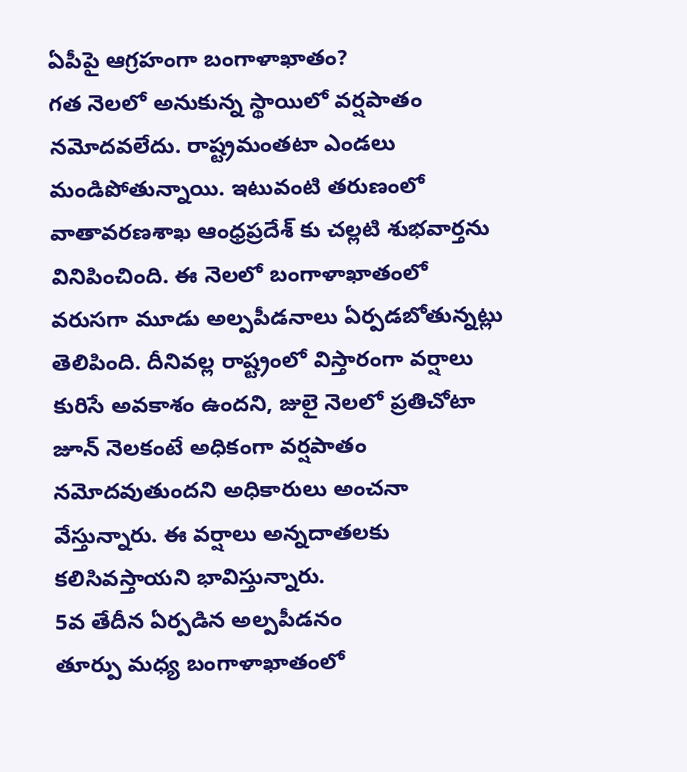ఏపీపై ఆగ్రహంగా బంగాళాఖాతం?
గత నెలలో అనుకున్న స్థాయిలో వర్షపాతం నమోదవలేదు. రాష్ట్రమంతటా ఎండలు మండిపోతున్నాయి. ఇటువంటి తరుణంలో వాతావరణశాఖ ఆంధ్రప్రదేశ్ కు చల్లటి శుభవార్తను వినిపించింది. ఈ నెలలో బంగాళాఖాతంలో వరుసగా మూడు అల్పపీడనాలు ఏర్పడబోతున్నట్లు తెలిపింది. దీనివల్ల రాష్ట్రంలో విస్తారంగా వర్షాలు కురిసే అవకాశం ఉందని, జులై నెలలో ప్రతిచోటా జూన్ నెలకంటే అధికంగా వర్షపాతం నమోదవుతుందని అధికారులు అంచనా వేస్తున్నారు. ఈ వర్షాలు అన్నదాతలకు కలిసివస్తాయని భావిస్తున్నారు.
5వ తేదీన ఏర్పడిన అల్పపీడనం
తూర్పు మధ్య బంగాళాఖాతంలో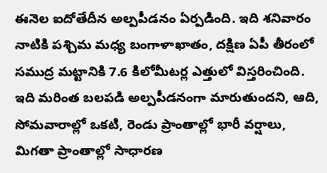ఈనెల ఐదోతేదీన అల్పపీడనం ఏర్పడింది. ఇది శనివారం నాటికి పశ్చిమ మధ్య బంగాళాఖాతం, దక్షిణ ఏపీ తీరంలో సముద్ర మట్టానికి 7.6 కిలోమీటర్ల ఎత్తులో విస్తరించింది. ఇది మరింత బలపడి అల్పపీడనంగా మారుతుందని, ఆది, సోమవారాల్లో ఒకటి, రెండు ప్రాంతాల్లో భారీ వర్షాలు, మిగతా ప్రాంతాల్లో సాధారణ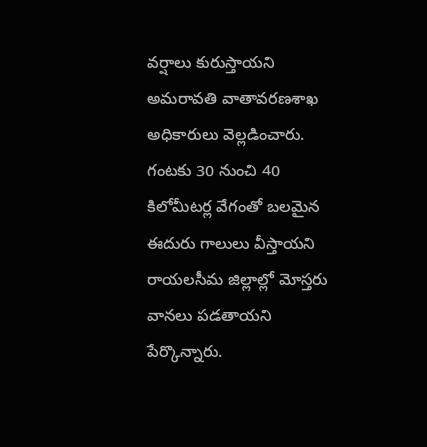వర్షాలు కురుస్తాయని అమరావతి వాతావరణశాఖ అధికారులు వెల్లడించారు. గంటకు 30 నుంచి 40 కిలోమీటర్ల వేగంతో బలమైన ఈదురు గాలులు వీస్తాయని రాయలసీమ జిల్లాల్లో మోస్తరు వానలు పడతాయని పేర్కొన్నారు.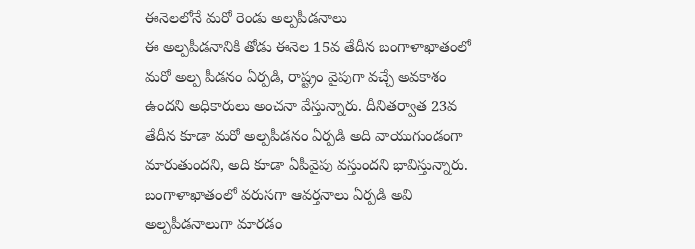ఈనెలలోనే మరో రెండు అల్పపీడనాలు
ఈ అల్పపీడనానికి తోడు ఈనెల 15వ తేదీన బంగాళాఖాతంలో మరో అల్ప పీడనం ఏర్పడి, రాష్ట్రం వైపుగా వచ్చే అవకాశం ఉందని అధికారులు అంచనా వేస్తున్నారు. దీనితర్వాత 23వ తేదీన కూడా మరో అల్పపీడనం ఏర్పడి అది వాయుగుండంగా మారుతుందని, అది కూడా ఏపీవైపు వస్తుందని భావిస్తున్నారు. బంగాళాఖాతంలో వరుసగా ఆవర్తనాలు ఏర్పడి అవి అల్పపీడనాలుగా మారడం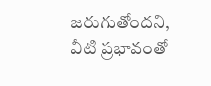జరుగుతోందని, వీటి ప్రభావంతో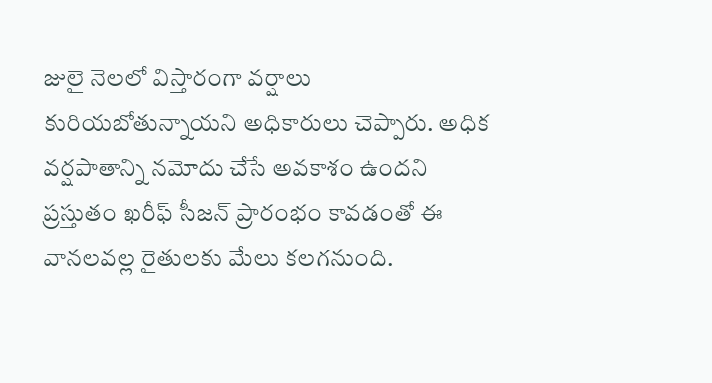జులై నెలలో విస్తారంగా వర్షాలు కురియబోతున్నాయని అధికారులు చెప్పారు. అధిక వర్షపాతాన్ని నమోదు చేసే అవకాశం ఉందని ప్రస్తుతం ఖరీఫ్ సీజన్ ప్రారంభం కావడంతో ఈ వానలవల్ల రైతులకు మేలు కలగనుంది.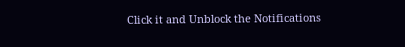Click it and Unblock the Notifications